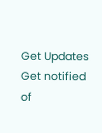Get Updates
Get notified of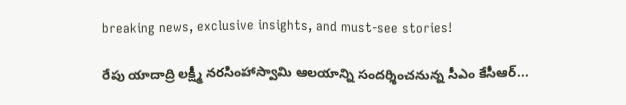breaking news, exclusive insights, and must-see stories!

రేపు యాదాద్రి లక్ష్మీ నరసింహాస్వామి ఆలయాన్ని సందర్శించనున్న సీఎం కేసీఆర్...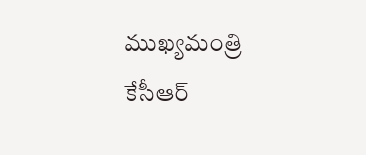ముఖ్య‌మంత్రి కేసీఆర్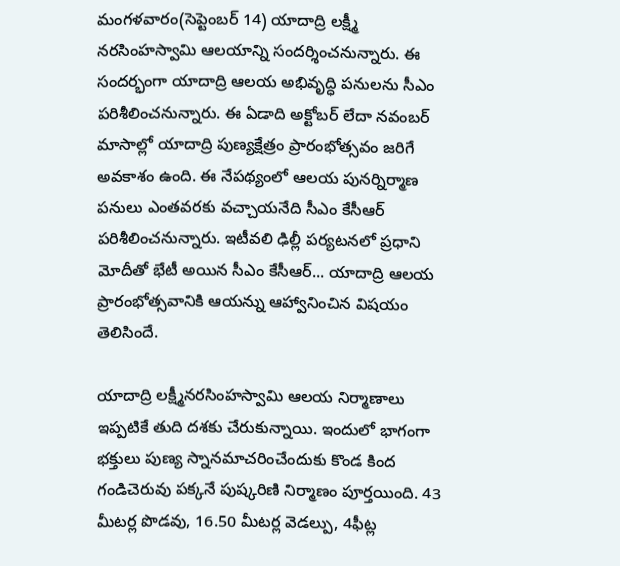మంగ‌ళ‌వారం(సెప్టెంబర్ 14) యాదాద్రి లక్ష్మీ నరసింహస్వామి ఆలయాన్ని సందర్శించనున్నారు. ఈ సందర్భంగా యాదాద్రి ఆలయ అభివృద్ధి ప‌నుల‌ను సీఎం ప‌రిశీలించ‌నున్నారు. ఈ ఏడాది అక్టోబ‌ర్ లేదా న‌వంబ‌ర్ మాసాల్లో యాదాద్రి పుణ్య‌క్షేత్రం ప్రారంభోత్స‌వం జరిగే అవ‌కాశం ఉంది. ఈ నేపథ్యంలో ఆలయ పునర్నిర్మాణ పనులు ఎంతవరకు వచ్చాయనేది సీఎం కేసీఆర్ పరిశీలించనున్నారు. ఇటీవ‌లి ఢిల్లీ ప‌ర్య‌ట‌న‌లో ప్రధాని మోదీతో భేటీ అయిన సీఎం కేసీఆర్... యాదాద్రి ఆల‌య ప్రారంభోత్స‌వానికి ఆయన్ను ఆహ్వానించిన విషయం తెలిసిందే.

యాదాద్రి లక్ష్మీనరసింహస్వామి ఆలయ నిర్మాణాలు ఇప్పటికే తుది దశకు చేరుకున్నాయి. ఇందులో భాగంగా భక్తులు పుణ్య స్నానమాచరించేందుకు కొండ కింద గండిచెరువు పక్కనే పుష్కరిణి నిర్మాణం పూర్తయింది. 43 మీటర్ల పొడవు, 16.50 మీటర్ల వెడల్పు, 4ఫీట్ల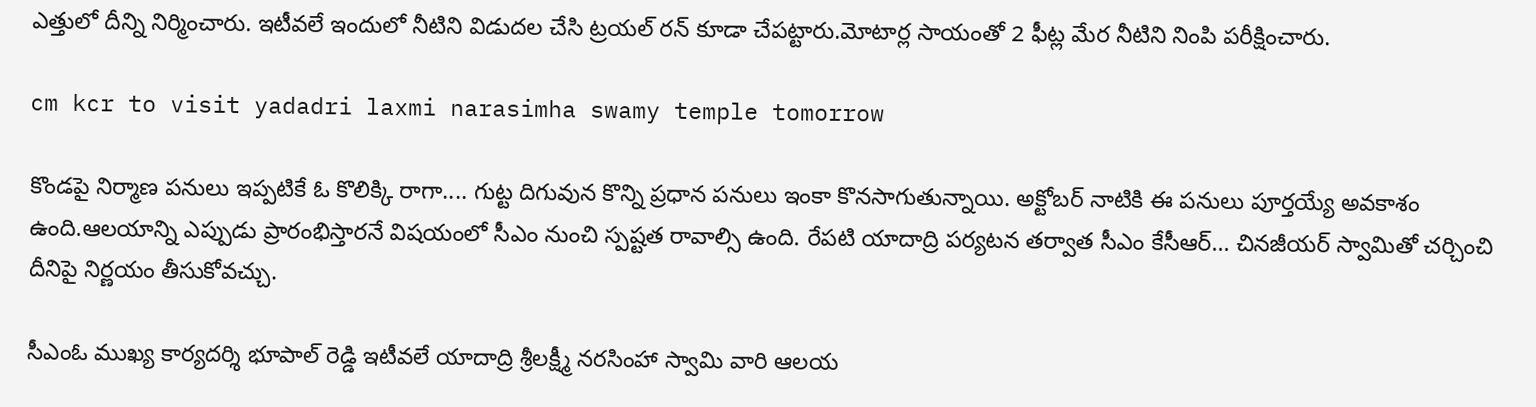ఎత్తులో దీన్ని నిర్మించారు. ఇటీవలే ఇందులో నీటిని విడుదల చేసి ట్రయల్ రన్ కూడా చేపట్టారు.మోటార్ల సాయంతో 2 ఫీట్ల మేర నీటిని నింపి పరీక్షించారు.

cm kcr to visit yadadri laxmi narasimha swamy temple tomorrow

కొండపై నిర్మాణ పనులు ఇప్పటికే ఓ కొలిక్కి రాగా.... గుట్ట దిగువున కొన్ని ప్రధాన పనులు ఇంకా కొనసాగుతున్నాయి. అక్టోబర్ నాటికి ఈ పనులు పూర్తయ్యే అవకాశం ఉంది.ఆలయాన్ని ఎప్పుడు ప్రారంభిస్తారనే విషయంలో సీఎం నుంచి స్పష్టత రావాల్సి ఉంది. రేపటి యాదాద్రి పర్యటన తర్వాత సీఎం కేసీఆర్... చినజీయర్ స్వామితో చర్చించి దీనిపై నిర్ణయం తీసుకోవచ్చు.

సీఎంఓ ముఖ్య కార్య‌ద‌ర్శి భూపాల్ రెడ్డి ఇటీవలే యాదాద్రి శ్రీలక్ష్మీ నరసింహా స్వామి వారి ఆలయ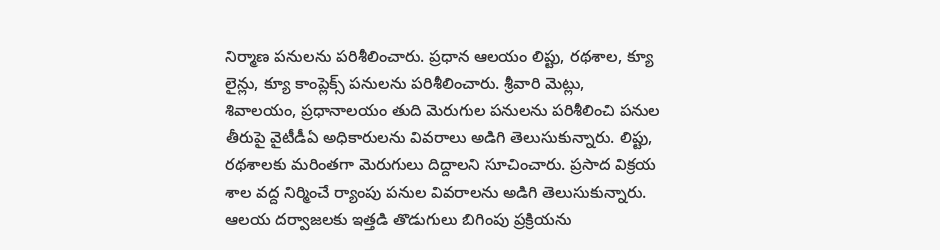నిర్మాణ పనులను పరిశీలించారు. ప్రధాన ఆలయం లిప్టు, రథశాల, క్యూ లైన్లు, క్యూ కాంప్లెక్స్ పనులను పరిశీలించారు. శ్రీవారి మెట్లు, శివాలయం, ప్రధానాలయం తుది మెరుగుల పనులను పరిశీలించి పనుల తీరుపై వైటీడీఏ అధికారులను వివరాలు అడిగి తెలుసుకున్నారు. లిప్టు, రథశాలకు మరింతగా మెరుగులు దిద్దాలని సూచించారు. ప్రసాద విక్రయ శాల వద్ద నిర్మించే ర్యాంపు పనుల వివరాలను అడిగి తెలుసుకున్నారు. ఆలయ దర్వాజలకు ఇత్తడి తొడుగులు బిగింపు ప్రక్రియను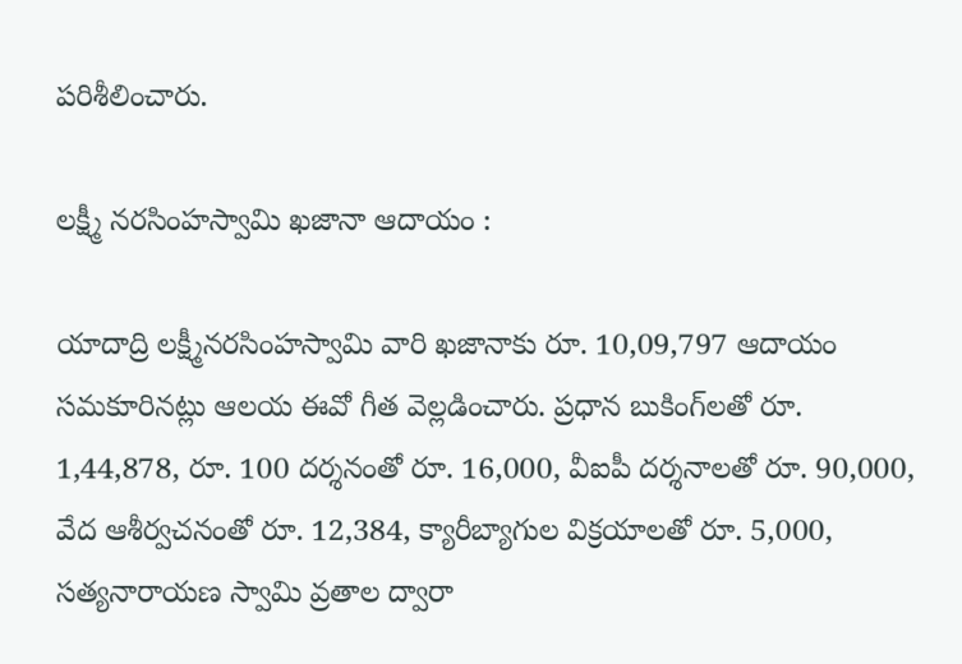పరిశీలించారు.

లక్ష్మీ నరసింహస్వామి ఖజానా ఆదాయం :

యాదాద్రి లక్ష్మీనరసింహస్వామి వారి ఖజానాకు రూ. 10,09,797 ఆదాయం సమకూరినట్లు ఆలయ ఈవో గీత వెల్లడించారు. ప్రధాన బుకింగ్‌లతో రూ. 1,44,878, రూ. 100 దర్శనంతో రూ. 16,000, వీఐపీ దర్శనాలతో రూ. 90,000, వేద ఆశీర్వచనంతో రూ. 12,384, క్యారీబ్యాగుల విక్రయాలతో రూ. 5,000, సత్యనారాయణ స్వామి వ్రతాల ద్వారా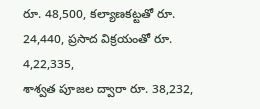రూ. 48,500, కల్యాణకట్టతో రూ. 24,440, ప్రసాద విక్రయంతో రూ. 4,22,335,
శాశ్వత పూజల ద్వారా రూ. 38,232,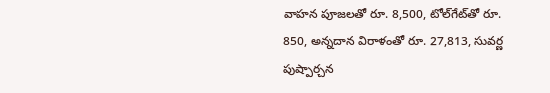వాహన పూజలతో రూ. 8,500, టోల్‌గేట్‌తో రూ. 850, అన్నదాన విరాళంతో రూ. 27,813, సువర్ణ పుష్పార్చన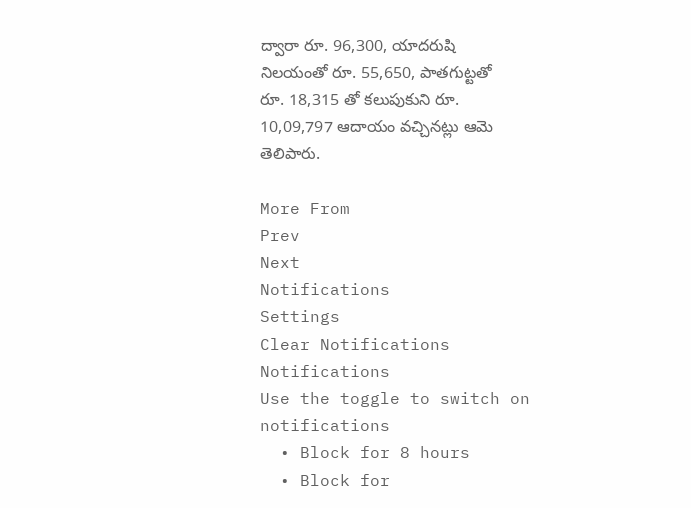ద్వారా రూ. 96,300, యాదరుషి నిలయంతో రూ. 55,650, పాతగుట్టతో రూ. 18,315 తో కలుపుకుని రూ. 10,09,797 ఆదాయం వచ్చినట్లు ఆమె తెలిపారు.

More From
Prev
Next
Notifications
Settings
Clear Notifications
Notifications
Use the toggle to switch on notifications
  • Block for 8 hours
  • Block for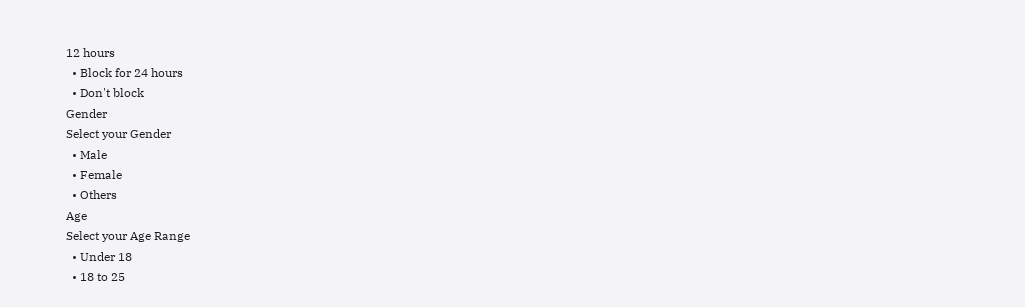12 hours
  • Block for 24 hours
  • Don't block
Gender
Select your Gender
  • Male
  • Female
  • Others
Age
Select your Age Range
  • Under 18
  • 18 to 25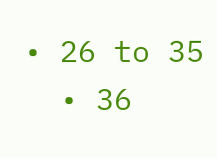• 26 to 35
  • 36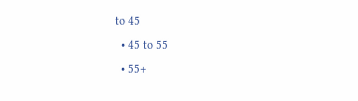to 45
  • 45 to 55
  • 55+